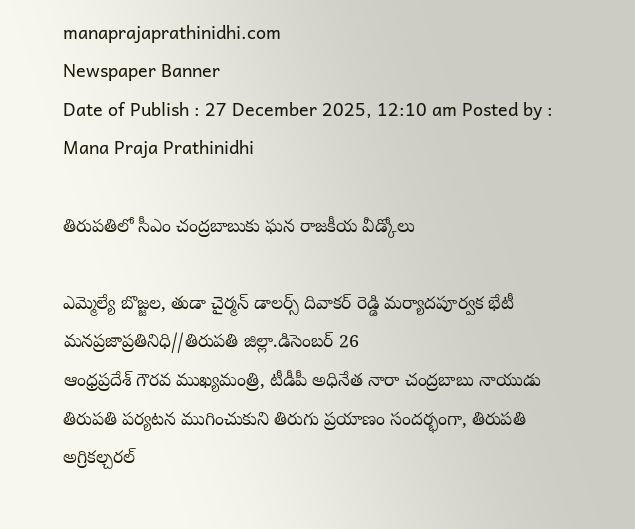manaprajaprathinidhi.com
Newspaper Banner
Date of Publish : 27 December 2025, 12:10 am Posted by : Mana Praja Prathinidhi

తిరుపతిలో సీఎం చంద్రబాబుకు ఘన రాజకీయ వీడ్కోలు

ఎమ్మెల్యే బొజ్జల, తుడా చైర్మన్ డాలర్స్ దివాకర్ రెడ్డి మర్యాదపూర్వక భేటీ
మనప్రజాప్రతినిధి//తిరుపతి జిల్లా.డిసెంబర్ 26
ఆంధ్రప్రదేశ్ గౌరవ ముఖ్యమంత్రి, టీడీపీ అధినేత నారా చంద్రబాబు నాయుడు తిరుపతి పర్యటన ముగించుకుని తిరుగు ప్రయాణం సందర్భంగా, తిరుపతి అగ్రికల్చరల్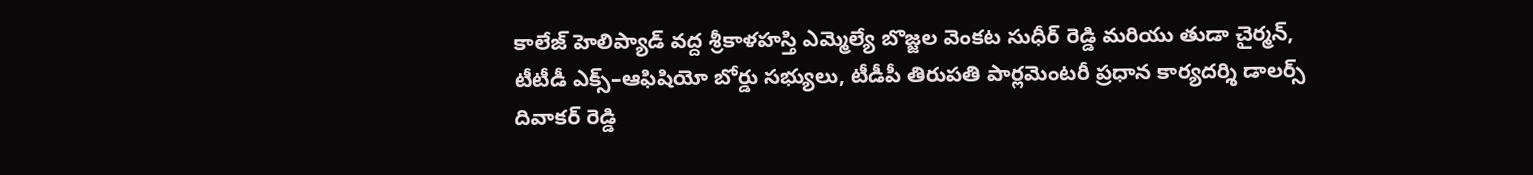కాలేజ్ హెలిప్యాడ్ వద్ద శ్రీకాళహస్తి ఎమ్మెల్యే బొజ్జల వెంకట సుధీర్ రెడ్డి మరియు తుడా చైర్మన్, టీటీడీ ఎక్స్–ఆఫిషియో బోర్డు సభ్యులు, టీడీపీ తిరుపతి పార్లమెంటరీ ప్రధాన కార్యదర్శి డాలర్స్ దివాకర్ రెడ్డి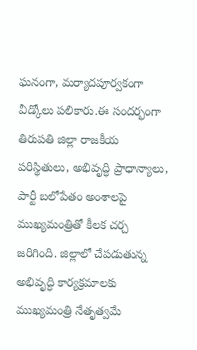ఘనంగా, మర్యాదపూర్వకంగా వీడ్కోలు పలికారు.ఈ సందర్భంగా తిరుపతి జిల్లా రాజకీయ పరిస్థితులు, అభివృద్ధి ప్రాధాన్యాలు, పార్టీ బలోపేతం అంశాలపై ముఖ్యమంత్రితో కీలక చర్చ జరిగింది. జిల్లాలో చేపడుతున్న అభివృద్ధి కార్యక్రమాలకు ముఖ్యమంత్రి నేతృత్వమే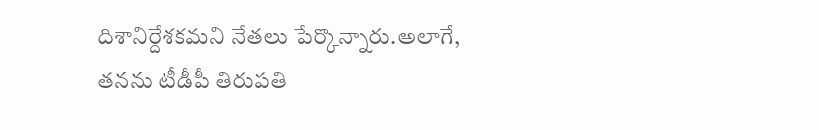దిశానిర్దేశకమని నేతలు పేర్కొన్నారు.అలాగే, తనను టీడీపీ తిరుపతి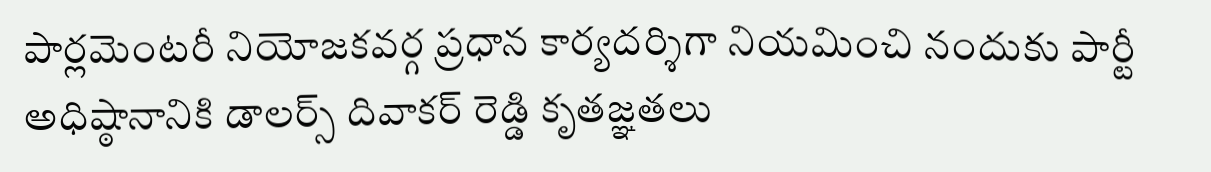పార్లమెంటరీ నియోజకవర్గ ప్రధాన కార్యదర్శిగా నియమించి నందుకు పార్టీ అధిష్ఠానానికి డాలర్స్ దివాకర్ రెడ్డి కృతజ్ఞతలు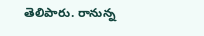తెలిపారు. రానున్న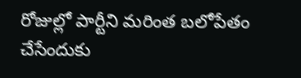రోజుల్లో పార్టీని మరింత బలోపేతం చేసేందుకు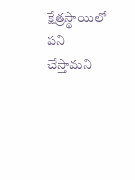క్షేత్రస్థాయిలో పని చేస్తామని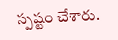స్పష్టం చేశారు.